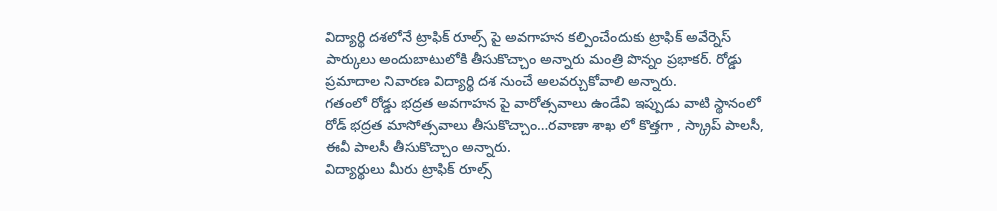విద్యార్థి దశలోనే ట్రాఫిక్ రూల్స్ పై అవగాహన కల్పించేందుకు ట్రాఫిక్ అవేర్నెస్ పార్కులు అందుబాటులోకి తీసుకొచ్చాం అన్నారు మంత్రి పొన్నం ప్రభాకర్. రోడ్డు ప్రమాదాల నివారణ విద్యార్థి దశ నుంచే అలవర్చుకోవాలి అన్నారు.
గతంలో రోడ్డు భద్రత అవగాహన పై వారోత్సవాలు ఉండేవి ఇప్పుడు వాటి స్థానంలో రోడ్ భద్రత మాసోత్సవాలు తీసుకొచ్చాం…రవాణా శాఖ లో కొత్తగా , స్క్రాప్ పాలసీ, ఈవీ పాలసీ తీసుకొచ్చాం అన్నారు.
విద్యార్థులు మీరు ట్రాఫిక్ రూల్స్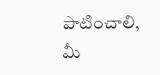పాటించాలి, మీ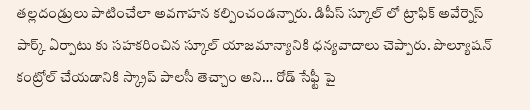తల్లదండ్రులు పాటించేలా అవగాహన కల్పించండన్నారు. డిపీస్ స్కూల్ లో ట్రాఫిక్ అవేర్నెస్ పార్క్ ఏర్పాటు కు సహకరించిన స్కూల్ యాజమాన్యానికి ధన్యవాదాలు చెప్పారు. పొల్యూషన్ కంట్రోల్ చేయడానికి స్క్రాప్ పాలసీ తెచ్చాం అని… రోడ్ సేఫ్టీ పై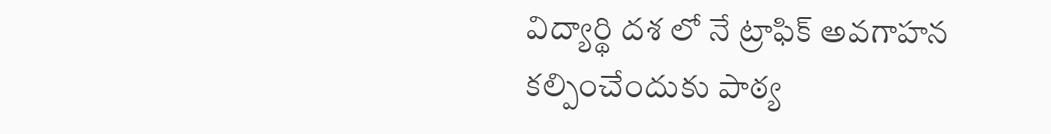విద్యార్థి దశ లో నే ట్రాఫిక్ అవగాహన కల్పించేందుకు పాఠ్య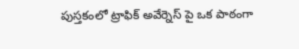పుస్తకంలో ట్రాఫిక్ అవేర్నెస్ పై ఒక పాఠంగా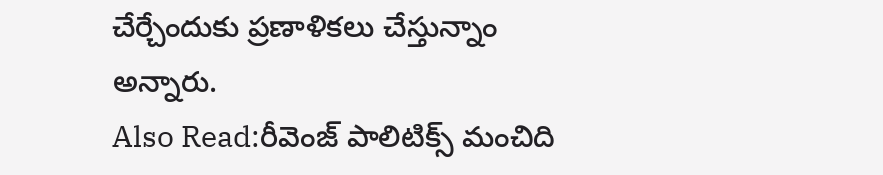చేర్చేందుకు ప్రణాళికలు చేస్తున్నాం అన్నారు.
Also Read:రీవెంజ్ పాలిటిక్స్ మంచిది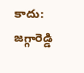కాదు: జగ్గారెడ్డి